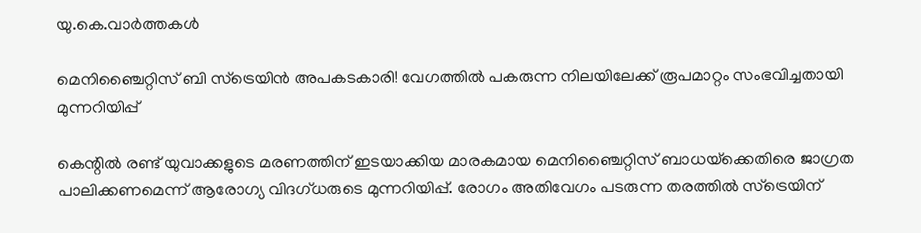യു.കെ.വാര്‍ത്തകള്‍

മെനിഞ്ചൈറ്റിസ് ബി സ്‌ട്രെയിന്‍ അപകടകാരി! വേഗത്തില്‍ പകരുന്ന നിലയിലേക്ക് രൂപമാറ്റം സംഭവിച്ചതായി മുന്നറിയിപ്പ്

കെന്റില്‍ രണ്ട് യുവാക്കളുടെ മരണത്തിന് ഇടയാക്കിയ മാരകമായ മെനിഞ്ചൈറ്റിസ് ബാധയ്‌ക്കെതിരെ ജാഗ്രത പാലിക്കണമെന്ന് ആരോഗ്യ വിദഗ്ധരുടെ മുന്നറിയിപ്പ്. രോഗം അതിവേഗം പടരുന്ന തരത്തില്‍ സ്‌ട്രെയിന്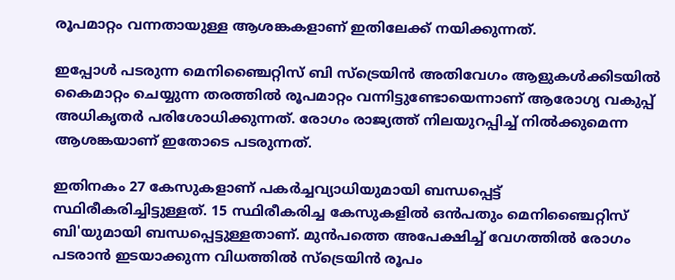രൂപമാറ്റം വന്നതായുള്ള ആശങ്കകളാണ് ഇതിലേക്ക് നയിക്കുന്നത്.

ഇപ്പോള്‍ പടരുന്ന മെനിഞ്ചൈറ്റിസ് ബി സ്‌ട്രെയിന്‍ അതിവേഗം ആളുകള്‍ക്കിടയില്‍ കൈമാറ്റം ചെയ്യുന്ന തരത്തില്‍ രൂപമാറ്റം വന്നിട്ടുണ്ടോയെന്നാണ് ആരോഗ്യ വകുപ്പ് അധികൃതര്‍ പരിശോധിക്കുന്നത്. രോഗം രാജ്യത്ത് നിലയുറപ്പിച്ച് നില്‍ക്കുമെന്ന ആശങ്കയാണ് ഇതോടെ പടരുന്നത്.

ഇതിനകം 27 കേസുകളാണ് പകര്‍ച്ചവ്യാധിയുമായി ബന്ധപ്പെട്ട് സ്ഥിരീകരിച്ചിട്ടുള്ളത്. 15 സ്ഥിരീകരിച്ച കേസുകളില്‍ ഒന്‍പതും മെനിഞ്ചൈറ്റിസ് ബി'യുമായി ബന്ധപ്പെട്ടുള്ളതാണ്. മുന്‍പത്തെ അപേക്ഷിച്ച് വേഗത്തില്‍ രോഗം പടരാന്‍ ഇടയാക്കുന്ന വിധത്തില്‍ സ്‌ട്രെയിന്‍ രൂപം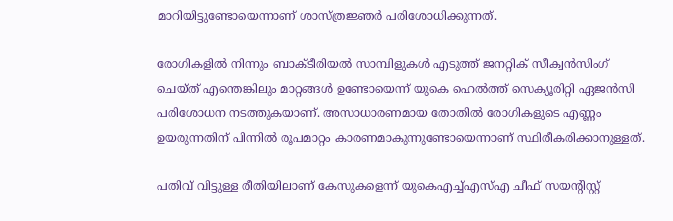മാറിയിട്ടുണ്ടോയെന്നാണ് ശാസ്ത്രജ്ഞര്‍ പരിശോധിക്കുന്നത്.

രോഗികളില്‍ നിന്നും ബാക്ടീരിയല്‍ സാമ്പിളുകള്‍ എടുത്ത് ജനറ്റിക് സീക്വന്‍സിംഗ് ചെയ്ത് എന്തെങ്കിലും മാറ്റങ്ങള്‍ ഉണ്ടോയെന്ന് യുകെ ഹെല്‍ത്ത് സെക്യൂരിറ്റി ഏജന്‍സി പരിശോധന നടത്തുകയാണ്. അസാധാരണമായ തോതില്‍ രോഗികളുടെ എണ്ണം ഉയരുന്നതിന് പിന്നില്‍ രൂപമാറ്റം കാരണമാകുന്നുണ്ടോയെന്നാണ് സ്ഥിരീകരിക്കാനുള്ളത്.

പതിവ് വിട്ടുള്ള രീതിയിലാണ് കേസുകളെന്ന് യുകെഎച്ച്എസ്എ ചീഫ് സയന്റിസ്റ്റ്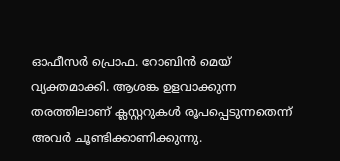ഓഫീസര്‍ പ്രൊഫ. റോബിന്‍ മെയ് വ്യക്തമാക്കി. ആശങ്ക ഉളവാക്കുന്ന തരത്തിലാണ് ക്ലസ്റ്ററുകള്‍ രൂപപ്പെടുന്നതെന്ന് അവര്‍ ചൂണ്ടിക്കാണിക്കുന്നു.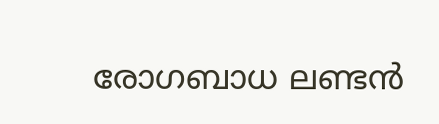രോഗബാധ ലണ്ടന്‍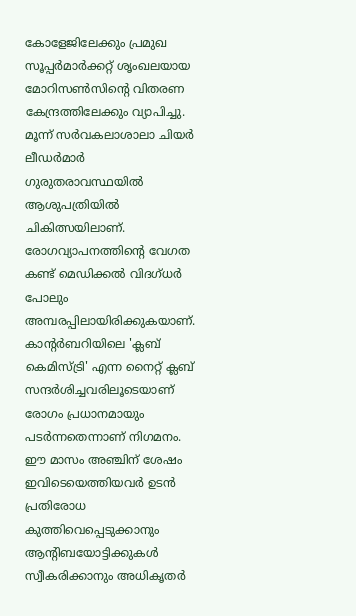കോളേജിലേക്കും പ്രമുഖ സൂപ്പര്‍മാര്‍ക്കറ്റ് ശൃംഖലയായ മോറിസണ്‍സിന്റെ വിതരണ കേന്ദ്രത്തിലേക്കും വ്യാപിച്ചു. മൂന്ന് സര്‍വകലാശാലാ ചിയര്‍ ലീഡര്‍മാര്‍ ഗുരുതരാവസ്ഥയില്‍ ആശുപത്രിയില്‍ ചികിത്സയിലാണ്. രോഗവ്യാപനത്തിന്റെ വേഗത കണ്ട് മെഡിക്കല്‍ വിദഗ്ധര്‍ പോലും അമ്പരപ്പിലായിരിക്കുകയാണ്. കാന്റര്‍ബറിയിലെ 'ക്ലബ് കെമിസ്ട്രി' എന്ന നൈറ്റ് ക്ലബ് സന്ദര്‍ശിച്ചവരിലൂടെയാണ് രോഗം പ്രധാനമായും പടര്‍ന്നതെന്നാണ് നിഗമനം. ഈ മാസം അഞ്ചിന് ശേഷം ഇവിടെയെത്തിയവര്‍ ഉടന്‍ പ്രതിരോധ കുത്തിവെപ്പെടുക്കാനും ആന്റിബയോട്ടിക്കുകള്‍ സ്വീകരിക്കാനും അധികൃതര്‍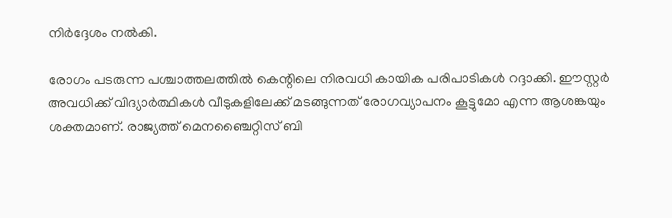നിര്‍ദ്ദേശം നല്‍കി.

രോഗം പടരുന്ന പശ്ചാത്തലത്തില്‍ കെന്റിലെ നിരവധി കായിക പരിപാടികള്‍ റദ്ദാക്കി. ഈസ്റ്റര്‍ അവധിക്ക് വിദ്യാര്‍ത്ഥികള്‍ വീടുകളിലേക്ക് മടങ്ങുന്നത് രോഗവ്യാപനം കൂട്ടുമോ എന്ന ആശങ്കയും ശക്തമാണ്. രാജ്യത്ത് മെനഞ്ചൈറ്റിസ് ബി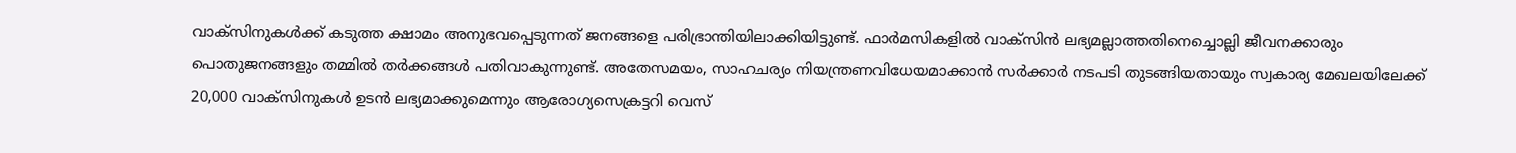വാക്‌സിനുകള്‍ക്ക് കടുത്ത ക്ഷാമം അനുഭവപ്പെടുന്നത് ജനങ്ങളെ പരിഭ്രാന്തിയിലാക്കിയിട്ടുണ്ട്. ഫാര്‍മസികളില്‍ വാക്‌സിന്‍ ലഭ്യമല്ലാത്തതിനെച്ചൊല്ലി ജീവനക്കാരും പൊതുജനങ്ങളും തമ്മില്‍ തര്‍ക്കങ്ങള്‍ പതിവാകുന്നുണ്ട്. അതേസമയം, സാഹചര്യം നിയന്ത്രണവിധേയമാക്കാന്‍ സര്‍ക്കാര്‍ നടപടി തുടങ്ങിയതായും സ്വകാര്യ മേഖലയിലേക്ക് 20,000 വാക്‌സിനുകള്‍ ഉടന്‍ ലഭ്യമാക്കുമെന്നും ആരോഗ്യസെക്രട്ടറി വെസ്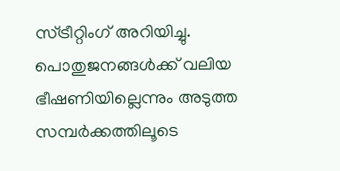സ്ട്രീറ്റിംഗ് അറിയിച്ചു. പൊതുജനങ്ങള്‍ക്ക് വലിയ ഭീഷണിയില്ലെന്നും അടുത്ത സമ്പര്‍ക്കത്തിലൂടെ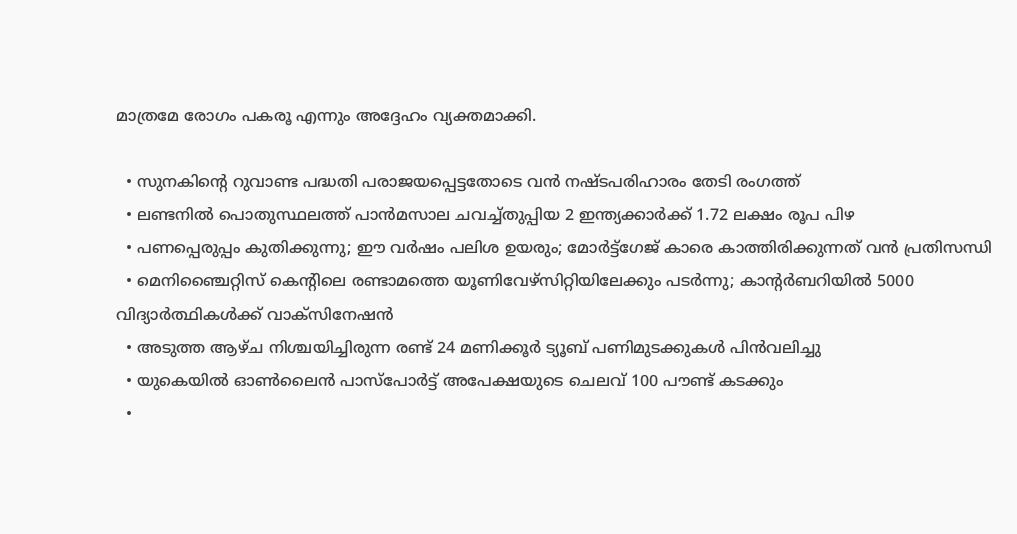മാത്രമേ രോഗം പകരൂ എന്നും അദ്ദേഹം വ്യക്തമാക്കി.

  • സുനകിന്റെ റുവാണ്ട പദ്ധതി പരാജയപ്പെട്ടതോടെ വന്‍ നഷ്ടപരിഹാരം തേടി രംഗത്ത്
  • ലണ്ടനില്‍ പൊതുസ്ഥലത്ത് പാന്‍മസാല ചവച്ച്തുപ്പിയ 2 ഇന്ത്യക്കാര്‍ക്ക് 1.72 ലക്ഷം രൂപ പിഴ
  • പണപ്പെരുപ്പം കുതിക്കുന്നു; ഈ വര്‍ഷം പലിശ ഉയരും; മോര്‍ട്ട്‌ഗേജ് കാരെ കാത്തിരിക്കുന്നത് വന്‍ പ്രതിസന്ധി
  • മെനിഞ്ചൈറ്റിസ് കെന്റിലെ രണ്ടാമത്തെ യൂണിവേഴ്‌സിറ്റിയിലേക്കും പടര്‍ന്നു; കാന്റര്‍ബറിയില്‍ 5000 വിദ്യാര്‍ത്ഥികള്‍ക്ക് വാക്‌സിനേഷന്‍
  • അടുത്ത ആഴ്ച നിശ്ചയിച്ചിരുന്ന രണ്ട് 24 മണിക്കൂര്‍ ട്യൂബ് പണിമുടക്കുകള്‍ പിന്‍വലിച്ചു
  • യുകെയില്‍ ഓണ്‍ലൈന്‍ പാസ്‌പോര്‍ട്ട് അപേക്ഷയുടെ ചെലവ് 100 പൗണ്ട്‌ കടക്കും
  •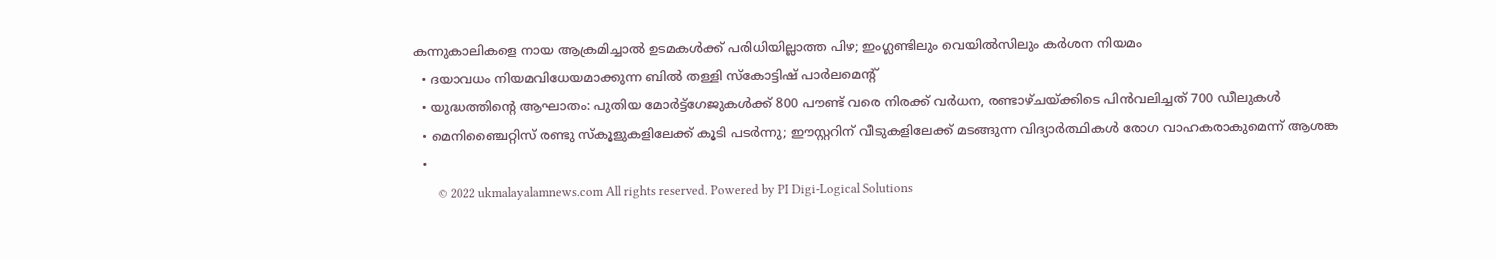കന്നുകാലികളെ നായ ആക്രമിച്ചാല്‍ ഉടമകള്‍ക്ക് പരിധിയില്ലാത്ത പിഴ; ഇംഗ്ലണ്ടിലും വെയില്‍സിലും കര്‍ശന നിയമം
  • ദയാവധം നിയമവിധേയമാക്കുന്ന ബില്‍ തള്ളി സ്‌കോട്ടിഷ് പാര്‍ലമെന്റ്
  • യുദ്ധത്തിന്റെ ആഘാതം: പുതിയ മോര്‍ട്ട്‌ഗേജുകള്‍ക്ക് 800 പൗണ്ട് വരെ നിരക്ക്‌ വര്‍ധന, രണ്ടാഴ്ചയ്ക്കിടെ പിന്‍വലിച്ചത് 700 ഡീലുകള്‍
  • മെനിഞ്ചൈറ്റിസ് രണ്ടു സ്‌കൂളുകളിലേക്ക് കൂടി പടര്‍ന്നു; ഈസ്റ്ററിന് വീടുകളിലേക്ക് മടങ്ങുന്ന വിദ്യാര്‍ത്ഥികള്‍ രോഗ വാഹകരാകുമെന്ന് ആശങ്ക
  •
        © 2022 ukmalayalamnews.com All rights reserved. Powered by PI Digi-Logical Solutions